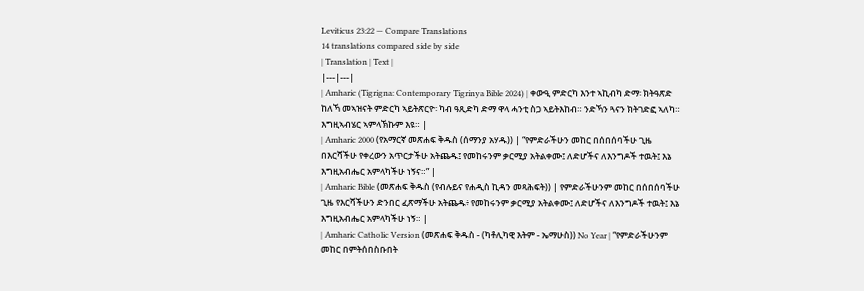Leviticus 23:22 — Compare Translations
14 translations compared side by side
| Translation | Text |
|---|---|
| Amharic (Tigrigna: Contemporary Tigrinya Bible 2024) | ቀውዒ ምድርካ እንተ ኣኪብካ ድማ፡ ክትዓጽድ ከለኻ መኣዝናት ምድርካ ኣይትጽርዮ፡ ካብ ዓጺድካ ድማ ዋላ ሓንቲ ስጋ ኣይትእከብ። ንድኻን ጓናን ክትገድፎ ኣለካ። እግዚኣብሄር ኣምላኽኩም እዩ። |
| Amharic 2000 (የአማርኛ መጽሐፍ ቅዱስ (ሰማንያ አሃዱ)) | “የምድራችሁን መከር በሰበሰባችሁ ጊዜ በእርሻችሁ የቀረውን አጥርታችሁ አትጨዱ፤ የመከሩንም ቃርሚያ አትልቀሙ፤ ለድሆችና ለእንግዶች ተዉት፤ እኔ እግዚአብሔር አምላካችሁ ነኝና።” |
| Amharic Bible (መጽሐፍ ቅዱስ (የብሉይና የሐዲስ ኪዳን መጻሕፍት)) | የምድራችሁንም መከር በሰበሰባችሁ ጊዜ የእርሻችሁን ድንበር ፈጽማችሁ አትጨዱ፥ የመከሩንም ቃርሚያ አትልቀሙ፤ ለድሆችና ለእንግዶች ተዉት፤ እኔ እግዚአብሔር አምላካችሁ ነኝ። |
| Amharic Catholic Version (መጽሐፍ ቅዱስ - (ካቶሊካዊ እትም - ኤማሁስ)) No Year | “የምድራችሁንም መከር በምትሰበስቡበት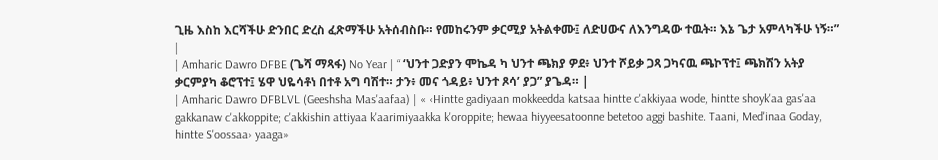ጊዜ እስከ እርሻችሁ ድንበር ድረስ ፈጽማችሁ አትሰብስቡ። የመከሩንም ቃርሚያ አትልቀሙ፤ ለድሀውና ለእንግዳው ተዉት። እኔ ጌታ አምላካችሁ ነኝ።” |
| Amharic Dawro DFBE (ጌሻ ማጻፋ) No Year | “ ‘ህንተ ጋድያን ሞኬዳ ካ ህንተ ጫክያ ዎደ፥ ህንተ ሾይቃ ጋጻ ጋካናዉ ጫኮፕተ፤ ጫክሽን አትያ ቃርምያካ ቆሮፕተ፤ ሄዋ ህዬሳቶነ በተቶ አግ ባሽተ። ታን፥ መና ጎዳይ፥ ህንተ ጾሳ’ ያጋ” ያጌዳ። |
| Amharic Dawro DFBLVL (Geeshsha Mas'aafaa) | « ‹Hintte gadiyaan mokkeedda katsaa hintte c'akkiyaa wode, hintte shoyk'aa gas'aa gakkanaw c'akkoppite; c'akkishin attiyaa k'aarimiyaakka k'oroppite; hewaa hiyyeesatoonne betetoo aggi bashite. Taani, Med'inaa Goday, hintte S'oossaa› yaaga»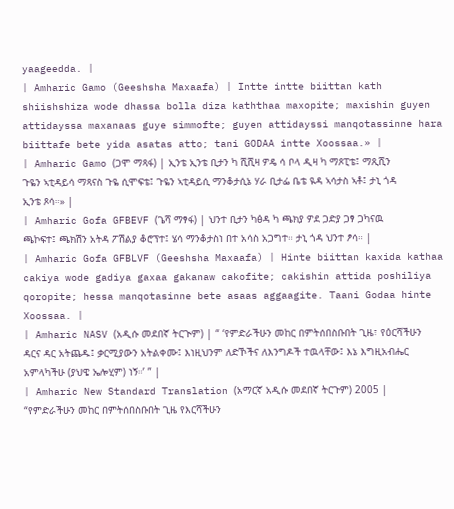yaageedda. |
| Amharic Gamo (Geeshsha Maxaafa) | Intte intte biittan kath shiishshiza wode dhassa bolla diza kaththaa maxopite; maxishin guyen attidayssa maxanaas guye simmofte; guyen attidayssi manqotassinne hara biittafe bete yida asatas atto; tani GODAA intte Xoossaa.» |
| Amharic Gamo (ጋሞ ማጻፋ) | ኢንቴ ኢንቴ ቢታን ካ ሺሺዛ ዎዴ ሳ ቦላ ዲዛ ካ ማጾፒቴ፤ ማጺሺን ጉዬን ኣቲዳይሳ ማጻናስ ጉዬ ሲሞፍቴ፤ ጉዬን ኣቲዳይሲ ማንቆታሲኔ ሃራ ቢታፌ ቤቴ ዪዳ ኣሳታስ ኣቶ፤ ታኒ ጎዳ ኢንቴ ጾሳ።» |
| Amharic Gofa GFBEVF (ጌሻ ማፃፋ) | ህንተ ቢታን ካፅዳ ካ ጫክያ ዎደ ጋድያ ጋፃ ጋካናዉ ጫኮፍተ፤ ጫክሽን አትዳ ፖሽልያ ቆሮፕተ፤ ሄሳ ማንቆታስነ በተ አሳስ አጋግተ። ታኒ ጎዳ ህንተ ፆሳ። |
| Amharic Gofa GFBLVF (Geeshsha Maxaafa) | Hinte biittan kaxida kathaa cakiya wode gadiya gaxaa gakanaw cakofite; cakishin attida poshiliya qoropite; hessa manqotasinne bete asaas aggaagite. Taani Godaa hinte Xoossaa. |
| Amharic NASV (አዲሱ መደበኛ ትርጒም) | “ ‘የምድራችሁን መከር በምትሰበስቡበት ጊዜ፣ የዕርሻችሁን ዳርና ዳር አትጨዱ፤ ቃርሚያውን አትልቀሙ፤ እነዚህንም ለድኾችና ለእንግዶች ተዉላቸው፤ እኔ እግዚአብሔር አምላካችሁ (ያህዌ ኤሎሂም) ነኝ።’ ” |
| Amharic New Standard Translation (አማርኛ አዲሱ መደበኛ ትርጉም) 2005 | “የምድራችሁን መከር በምትሰበስቡበት ጊዜ የእርሻችሁን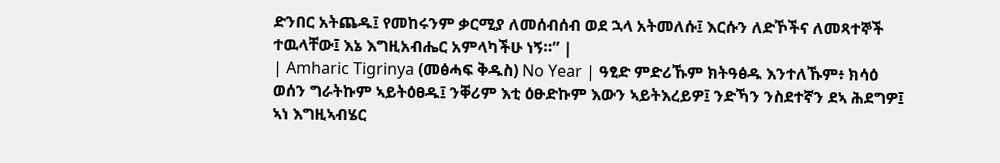ድንበር አትጨዱ፤ የመከሩንም ቃርሚያ ለመሰብሰብ ወደ ኋላ አትመለሱ፤ እርሱን ለድኾችና ለመጻተኞች ተዉላቸው፤ እኔ እግዚአብሔር አምላካችሁ ነኝ።” |
| Amharic Tigrinya (መፅሓፍ ቅዱስ) No Year | ዓፂድ ምድሪኹም ክትዓፅዱ እንተለኹም፥ ክሳዕ ወሰን ግራትኩም ኣይትዕፀዱ፤ ንቐሪም እቲ ዕፁድኩም እውን ኣይትእረይዎ፤ ንድኻን ንስደተኛን ደኣ ሕደግዎ፤ ኣነ እግዚኣብሄር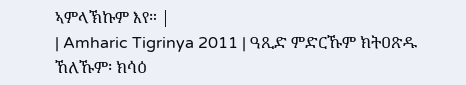ኣምላኽኩም እየ። |
| Amharic Tigrinya 2011 | ዓጺድ ምድርኹም ክትዐጽዱ ኸለኹም፡ ክሳዕ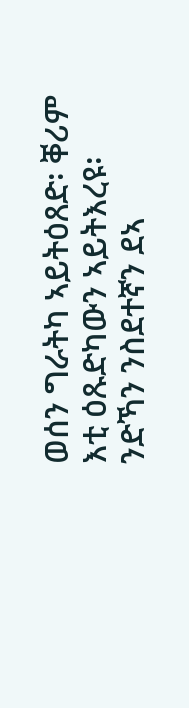ወሰን ግራትካ ኣይትዕጸድ፡ ቐሪም እቲ ዕጹድካውን ኣይትእረዩ፡ ንድኻን ንስደተኛን ደኣ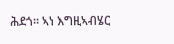ሕደጎ። ኣነ እግዚኣብሄር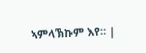ኣምላኽኩም እየ። |